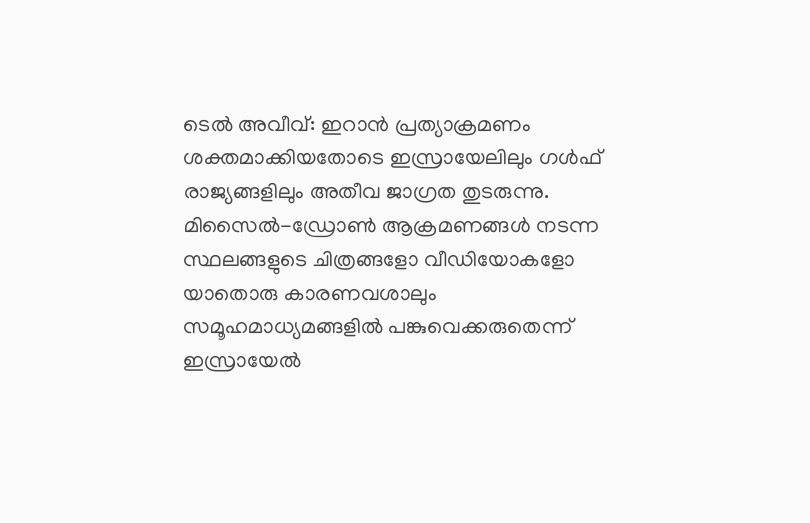ടെൽ അവീവ്: ഇറാൻ പ്രത്യാക്രമണം ശക്തമാക്കിയതോടെ ഇസ്രായേലിലും ഗൾഫ് രാജ്യങ്ങളിലും അതീവ ജാഗ്രത തുടരുന്നു. മിസൈൽ-ഡ്രോൺ ആക്രമണങ്ങൾ നടന്ന സ്ഥലങ്ങളുടെ ചിത്രങ്ങളോ വീഡിയോകളോ യാതൊരു കാരണവശാലും സമൂഹമാധ്യമങ്ങളിൽ പങ്കുവെക്കരുതെന്ന് ഇസ്രായേൽ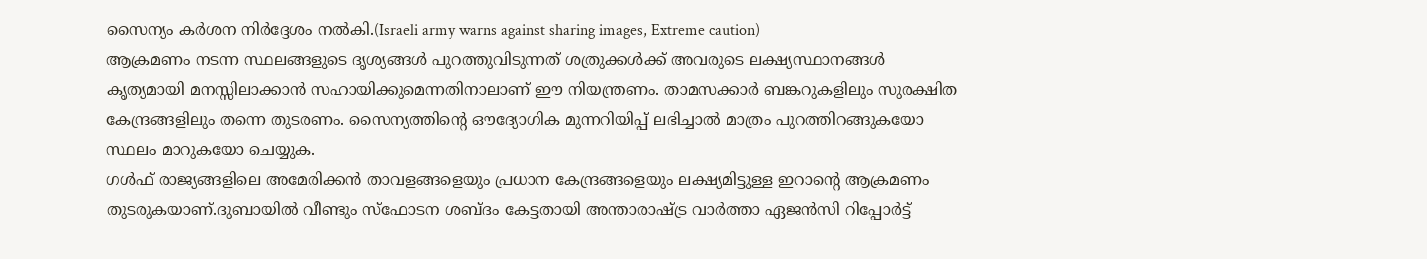സൈന്യം കർശന നിർദ്ദേശം നൽകി.(Israeli army warns against sharing images, Extreme caution)
ആക്രമണം നടന്ന സ്ഥലങ്ങളുടെ ദൃശ്യങ്ങൾ പുറത്തുവിടുന്നത് ശത്രുക്കൾക്ക് അവരുടെ ലക്ഷ്യസ്ഥാനങ്ങൾ കൃത്യമായി മനസ്സിലാക്കാൻ സഹായിക്കുമെന്നതിനാലാണ് ഈ നിയന്ത്രണം. താമസക്കാർ ബങ്കറുകളിലും സുരക്ഷിത കേന്ദ്രങ്ങളിലും തന്നെ തുടരണം. സൈന്യത്തിന്റെ ഔദ്യോഗിക മുന്നറിയിപ്പ് ലഭിച്ചാൽ മാത്രം പുറത്തിറങ്ങുകയോ സ്ഥലം മാറുകയോ ചെയ്യുക.
ഗൾഫ് രാജ്യങ്ങളിലെ അമേരിക്കൻ താവളങ്ങളെയും പ്രധാന കേന്ദ്രങ്ങളെയും ലക്ഷ്യമിട്ടുള്ള ഇറാന്റെ ആക്രമണം തുടരുകയാണ്.ദുബായിൽ വീണ്ടും സ്ഫോടന ശബ്ദം കേട്ടതായി അന്താരാഷ്ട്ര വാർത്താ ഏജൻസി റിപ്പോർട്ട്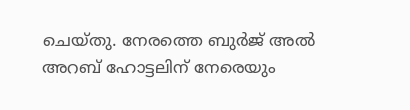ചെയ്തു. നേരത്തെ ബുർജ് അൽ അറബ് ഹോട്ടലിന് നേരെയും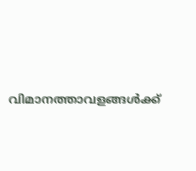വിമാനത്താവളങ്ങൾക്ക്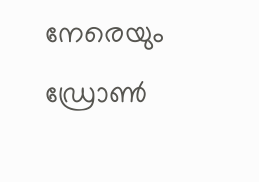നേരെയും ഡ്രോൺ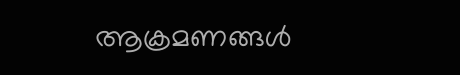ആക്രമണങ്ങൾ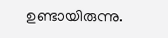ഉണ്ടായിരുന്നു.